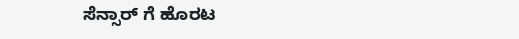ಸೆನ್ಸಾರ್ ಗೆ ಹೊರಟ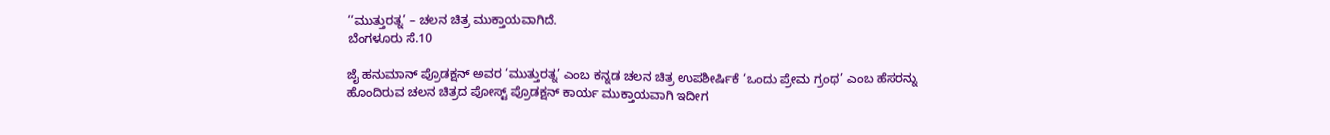‘‘ಮುತ್ತುರತ್ನ’ – ಚಲನ ಚಿತ್ರ ಮುಕ್ತಾಯವಾಗಿದೆ.
ಬೆಂಗಳೂರು ಸೆ.10

ಜೈ ಹನುಮಾನ್ ಪ್ರೊಡಕ್ಷನ್ ಅವರ ‘ಮುತ್ತುರತ್ನ’ ಎಂಬ ಕನ್ನಡ ಚಲನ ಚಿತ್ರ ಉಪಶೀರ್ಷಿಕೆ ‘ಒಂದು ಪ್ರೇಮ ಗ್ರಂಥ’ ಎಂಬ ಹೆಸರನ್ನು ಹೊಂದಿರುವ ಚಲನ ಚಿತ್ರದ ಪೋಸ್ಟ್ ಪ್ರೊಡಕ್ಷನ್ ಕಾರ್ಯ ಮುಕ್ತಾಯವಾಗಿ ಇದೀಗ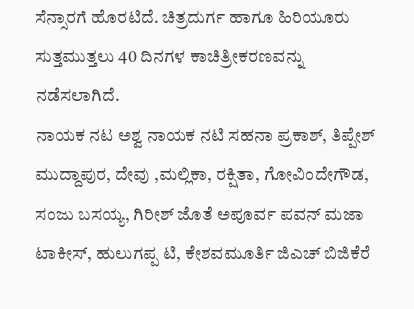ಸೆನ್ಸಾರಗೆ ಹೊರಟಿದೆ. ಚಿತ್ರದುರ್ಗ ಹಾಗೂ ಹಿರಿಯೂರು ಸುತ್ತಮುತ್ತಲು 40 ದಿನಗಳ ಕಾಚಿತ್ರೀಕರಣವನ್ನು ನಡೆಸಲಾಗಿದೆ.
ನಾಯಕ ನಟ ಅಶ್ವ ನಾಯಕ ನಟಿ ಸಹನಾ ಪ್ರಕಾಶ್, ತಿಪ್ಪೇಶ್ ಮುದ್ದಾಪುರ, ದೇವು ,ಮಲ್ಲಿಕಾ, ರಕ್ಷಿತಾ, ಗೋವಿಂದೇಗೌಡ, ಸಂಜು ಬಸಯ್ಯ, ಗಿರೀಶ್ ಜೊತೆ ಅಪೂರ್ವ ಪವನ್ ಮಜಾ ಟಾಕೀಸ್, ಹುಲುಗಪ್ಪ ಟಿ, ಕೇಶವಮೂರ್ತಿ ಜಿಎಚ್ ಬಿಜಿಕೆರೆ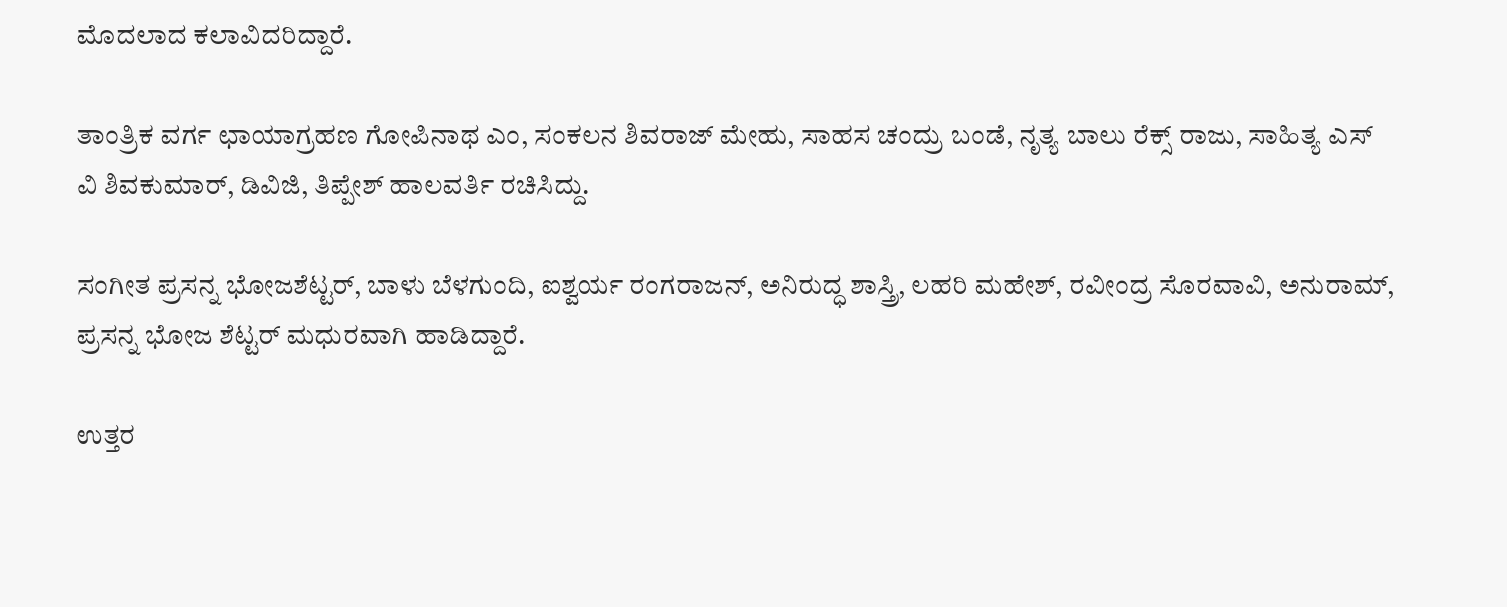ಮೊದಲಾದ ಕಲಾವಿದರಿದ್ದಾರೆ.

ತಾಂತ್ರಿಕ ವರ್ಗ ಛಾಯಾಗ್ರಹಣ ಗೋಪಿನಾಥ ಎಂ, ಸಂಕಲನ ಶಿವರಾಜ್ ಮೇಹು, ಸಾಹಸ ಚಂದ್ರು ಬಂಡೆ, ನೃತ್ಯ ಬಾಲು ರೆಕ್ಸ್ ರಾಜು, ಸಾಹಿತ್ಯ ಎಸ್ ವಿ ಶಿವಕುಮಾರ್, ಡಿವಿಜಿ, ತಿಪ್ಪೇಶ್ ಹಾಲವರ್ತಿ ರಚಿಸಿದ್ದು.

ಸಂಗೀತ ಪ್ರಸನ್ನ ಭೋಜಶೆಟ್ಟರ್, ಬಾಳು ಬೆಳಗುಂದಿ, ಐಶ್ವರ್ಯ ರಂಗರಾಜನ್, ಅನಿರುದ್ಧ ಶಾಸ್ತ್ರಿ, ಲಹರಿ ಮಹೇಶ್, ರವೀಂದ್ರ ಸೊರವಾವಿ, ಅನುರಾಮ್, ಪ್ರಸನ್ನ ಭೋಜ ಶೆಟ್ಟರ್ ಮಧುರವಾಗಿ ಹಾಡಿದ್ದಾರೆ.

ಉತ್ತರ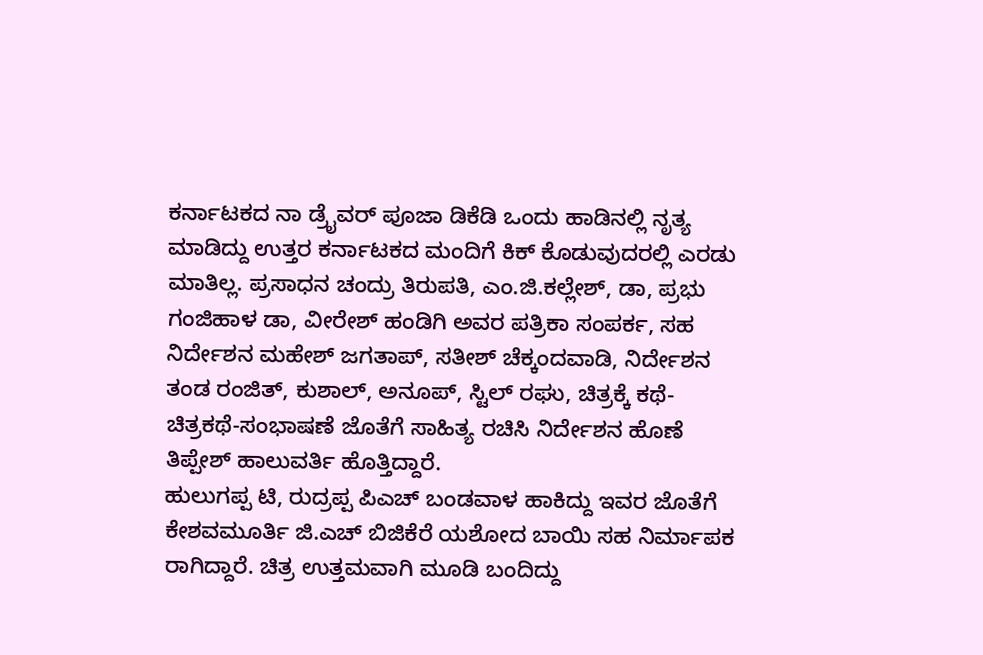ಕರ್ನಾಟಕದ ನಾ ಡ್ರೈವರ್ ಪೂಜಾ ಡಿಕೆಡಿ ಒಂದು ಹಾಡಿನಲ್ಲಿ ನೃತ್ಯ ಮಾಡಿದ್ದು ಉತ್ತರ ಕರ್ನಾಟಕದ ಮಂದಿಗೆ ಕಿಕ್ ಕೊಡುವುದರಲ್ಲಿ ಎರಡು ಮಾತಿಲ್ಲ. ಪ್ರಸಾಧನ ಚಂದ್ರು ತಿರುಪತಿ, ಎಂ.ಜಿ.ಕಲ್ಲೇಶ್, ಡಾ, ಪ್ರಭು ಗಂಜಿಹಾಳ ಡಾ, ವೀರೇಶ್ ಹಂಡಿಗಿ ಅವರ ಪತ್ರಿಕಾ ಸಂಪರ್ಕ, ಸಹ ನಿರ್ದೇಶನ ಮಹೇಶ್ ಜಗತಾಪ್, ಸತೀಶ್ ಚೆಕ್ಕಂದವಾಡಿ, ನಿರ್ದೇಶನ ತಂಡ ರಂಜಿತ್, ಕುಶಾಲ್, ಅನೂಪ್, ಸ್ಟಿಲ್ ರಘು, ಚಿತ್ರಕ್ಕೆ ಕಥೆ-ಚಿತ್ರಕಥೆ-ಸಂಭಾಷಣೆ ಜೊತೆಗೆ ಸಾಹಿತ್ಯ ರಚಿಸಿ ನಿರ್ದೇಶನ ಹೊಣೆ ತಿಪ್ಪೇಶ್ ಹಾಲುವರ್ತಿ ಹೊತ್ತಿದ್ದಾರೆ.
ಹುಲುಗಪ್ಪ ಟಿ, ರುದ್ರಪ್ಪ ಪಿಎಚ್ ಬಂಡವಾಳ ಹಾಕಿದ್ದು ಇವರ ಜೊತೆಗೆ ಕೇಶವಮೂರ್ತಿ ಜಿ.ಎಚ್ ಬಿಜಿಕೆರೆ ಯಶೋದ ಬಾಯಿ ಸಹ ನಿರ್ಮಾಪಕ ರಾಗಿದ್ದಾರೆ. ಚಿತ್ರ ಉತ್ತಮವಾಗಿ ಮೂಡಿ ಬಂದಿದ್ದು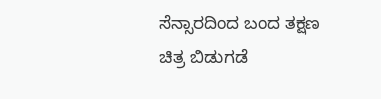ಸೆನ್ಸಾರದಿಂದ ಬಂದ ತಕ್ಷಣ ಚಿತ್ರ ಬಿಡುಗಡೆ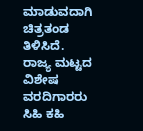ಮಾಡುವದಾಗಿ ಚಿತ್ರತಂಡ ತಿಳಿಸಿದೆ.
ರಾಜ್ಯ ಮಟ್ಟದ ವಿಶೇಷ ವರದಿಗಾರರು ಸಿಹಿ ಕಹಿ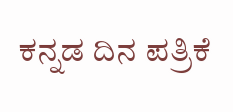ಕನ್ನಡ ದಿನ ಪತ್ರಿಕೆ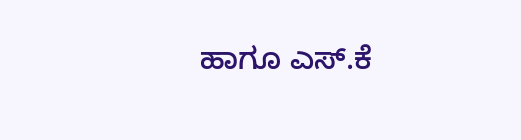ಹಾಗೂ ಎಸ್.ಕೆ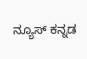ನ್ಯೂಸ್ ಕನ್ನಡ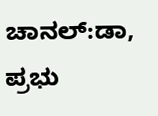ಚಾನಲ್:ಡಾ, ಪ್ರಭು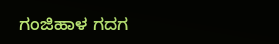ಗಂಜಿಹಾಳ ಗದಗ